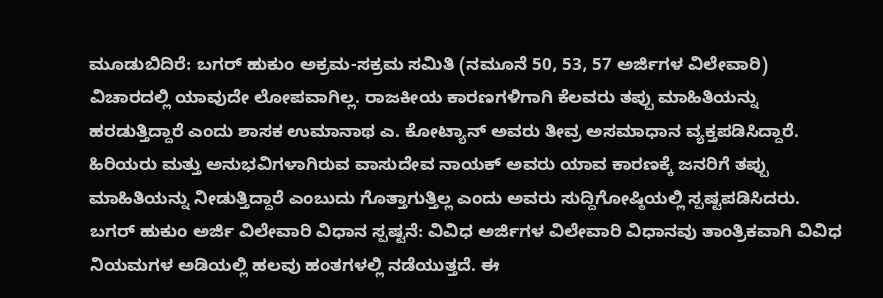ಮೂಡುಬಿದಿರೆ: ಬಗರ್ ಹುಕುಂ ಅಕ್ರಮ-ಸಕ್ರಮ ಸಮಿತಿ (ನಮೂನೆ 50, 53, 57 ಅರ್ಜಿಗಳ ವಿಲೇವಾರಿ) ವಿಚಾರದಲ್ಲಿ ಯಾವುದೇ ಲೋಪವಾಗಿಲ್ಲ. ರಾಜಕೀಯ ಕಾರಣಗಳಿಗಾಗಿ ಕೆಲವರು ತಪ್ಪು ಮಾಹಿತಿಯನ್ನು ಹರಡುತ್ತಿದ್ದಾರೆ ಎಂದು ಶಾಸಕ ಉಮಾನಾಥ ಎ. ಕೋಟ್ಯಾನ್ ಅವರು ತೀವ್ರ ಅಸಮಾಧಾನ ವ್ಯಕ್ತಪಡಿಸಿದ್ದಾರೆ. ಹಿರಿಯರು ಮತ್ತು ಅನುಭವಿಗಳಾಗಿರುವ ವಾಸುದೇವ ನಾಯಕ್ ಅವರು ಯಾವ ಕಾರಣಕ್ಕೆ ಜನರಿಗೆ ತಪ್ಪು ಮಾಹಿತಿಯನ್ನು ನೀಡುತ್ತಿದ್ದಾರೆ ಎಂಬುದು ಗೊತ್ತಾಗುತ್ತಿಲ್ಲ ಎಂದು ಅವರು ಸುದ್ದಿಗೋಷ್ಠಿಯಲ್ಲಿ ಸ್ಪಷ್ಟಪಡಿಸಿದರು.
ಬಗರ್ ಹುಕುಂ ಅರ್ಜಿ ವಿಲೇವಾರಿ ವಿಧಾನ ಸ್ಪಷ್ಟನೆ: ವಿವಿಧ ಅರ್ಜಿಗಳ ವಿಲೇವಾರಿ ವಿಧಾನವು ತಾಂತ್ರಿಕವಾಗಿ ವಿವಿಧ ನಿಯಮಗಳ ಅಡಿಯಲ್ಲಿ ಹಲವು ಹಂತಗಳಲ್ಲಿ ನಡೆಯುತ್ತದೆ. ಈ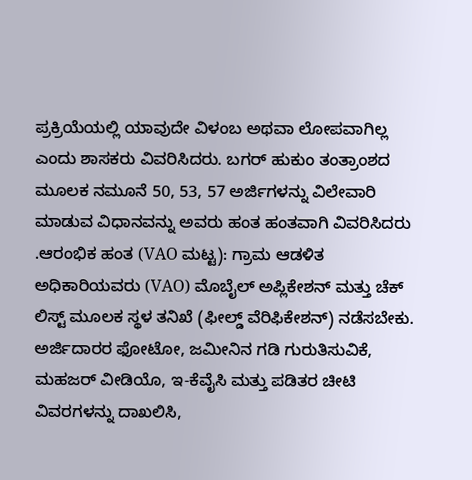ಪ್ರಕ್ರಿಯೆಯಲ್ಲಿ ಯಾವುದೇ ವಿಳಂಬ ಅಥವಾ ಲೋಪವಾಗಿಲ್ಲ ಎಂದು ಶಾಸಕರು ವಿವರಿಸಿದರು. ಬಗರ್ ಹುಕುಂ ತಂತ್ರಾಂಶದ ಮೂಲಕ ನಮೂನೆ 50, 53, 57 ಅರ್ಜಿಗಳನ್ನು ವಿಲೇವಾರಿ ಮಾಡುವ ವಿಧಾನವನ್ನು ಅವರು ಹಂತ ಹಂತವಾಗಿ ವಿವರಿಸಿದರು .ಆರಂಭಿಕ ಹಂತ (VAO ಮಟ್ಟ): ಗ್ರಾಮ ಆಡಳಿತ ಅಧಿಕಾರಿಯವರು (VAO) ಮೊಬೈಲ್ ಅಪ್ಲಿಕೇಶನ್ ಮತ್ತು ಚೆಕ್ ಲಿಸ್ಟ್ ಮೂಲಕ ಸ್ಥಳ ತನಿಖೆ (ಫೀಲ್ಡ್ ವೆರಿಫಿಕೇಶನ್) ನಡೆಸಬೇಕು. ಅರ್ಜಿದಾರರ ಫೋಟೋ, ಜಮೀನಿನ ಗಡಿ ಗುರುತಿಸುವಿಕೆ, ಮಹಜರ್ ವೀಡಿಯೊ, ಇ-ಕೆವೈಸಿ ಮತ್ತು ಪಡಿತರ ಚೀಟಿ ವಿವರಗಳನ್ನು ದಾಖಲಿಸಿ,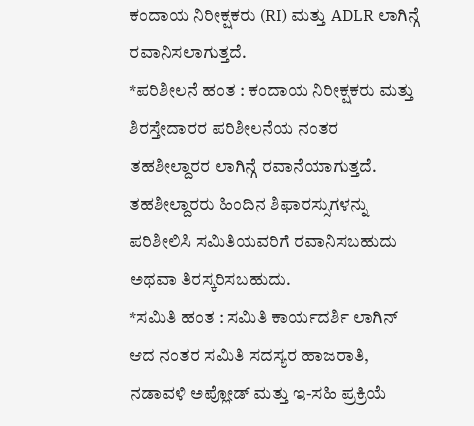ಕಂದಾಯ ನಿರೀಕ್ಷಕರು (RI) ಮತ್ತು ADLR ಲಾಗಿನ್ಗೆ ರವಾನಿಸಲಾಗುತ್ತದೆ.
*ಪರಿಶೀಲನೆ ಹಂತ : ಕಂದಾಯ ನಿರೀಕ್ಷಕರು ಮತ್ತು ಶಿರಸ್ತೇದಾರರ ಪರಿಶೀಲನೆಯ ನಂತರ ತಹಶೀಲ್ದಾರರ ಲಾಗಿನ್ಗೆ ರವಾನೆಯಾಗುತ್ತದೆ. ತಹಶೀಲ್ದಾರರು ಹಿಂದಿನ ಶಿಫಾರಸ್ಸುಗಳನ್ನು ಪರಿಶೀಲಿಸಿ ಸಮಿತಿಯವರಿಗೆ ರವಾನಿಸಬಹುದು ಅಥವಾ ತಿರಸ್ಕರಿಸಬಹುದು.
*ಸಮಿತಿ ಹಂತ : ಸಮಿತಿ ಕಾರ್ಯದರ್ಶಿ ಲಾಗಿನ್ ಆದ ನಂತರ ಸಮಿತಿ ಸದಸ್ಯರ ಹಾಜರಾತಿ, ನಡಾವಳಿ ಅಪ್ಲೋಡ್ ಮತ್ತು ಇ-ಸಹಿ ಪ್ರಕ್ರಿಯೆ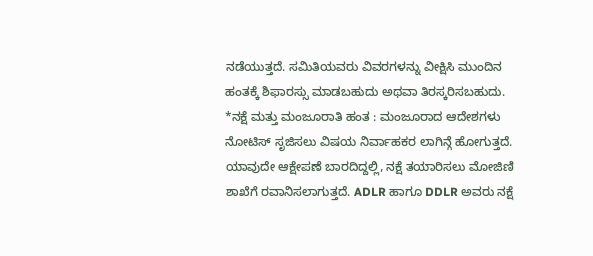ನಡೆಯುತ್ತದೆ. ಸಮಿತಿಯವರು ವಿವರಗಳನ್ನು ವೀಕ್ಷಿಸಿ ಮುಂದಿನ ಹಂತಕ್ಕೆ ಶಿಫಾರಸ್ಸು ಮಾಡಬಹುದು ಅಥವಾ ತಿರಸ್ಕರಿಸಬಹುದು.
*ನಕ್ಷೆ ಮತ್ತು ಮಂಜೂರಾತಿ ಹಂತ : ಮಂಜೂರಾದ ಆದೇಶಗಳು ನೋಟಿಸ್ ಸೃಜಿಸಲು ವಿಷಯ ನಿರ್ವಾಹಕರ ಲಾಗಿನ್ಗೆ ಹೋಗುತ್ತದೆ. ಯಾವುದೇ ಆಕ್ಷೇಪಣೆ ಬಾರದಿದ್ದಲ್ಲಿ, ನಕ್ಷೆ ತಯಾರಿಸಲು ಮೋಜಿಣಿ ಶಾಖೆಗೆ ರವಾನಿಸಲಾಗುತ್ತದೆ. ADLR ಹಾಗೂ DDLR ಅವರು ನಕ್ಷೆ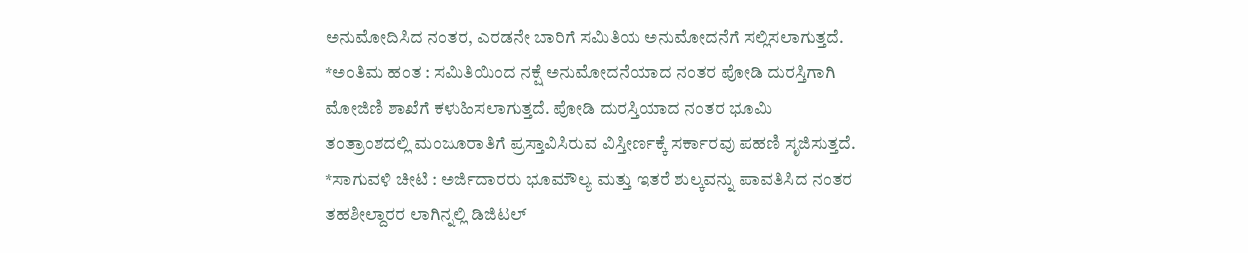ಅನುಮೋದಿಸಿದ ನಂತರ, ಎರಡನೇ ಬಾರಿಗೆ ಸಮಿತಿಯ ಅನುಮೋದನೆಗೆ ಸಲ್ಲಿಸಲಾಗುತ್ತದೆ.
*ಅಂತಿಮ ಹಂತ : ಸಮಿತಿಯಿಂದ ನಕ್ಷೆ ಅನುಮೋದನೆಯಾದ ನಂತರ ಪೋಡಿ ದುರಸ್ತಿಗಾಗಿ ಮೋಜಿಣಿ ಶಾಖೆಗೆ ಕಳುಹಿಸಲಾಗುತ್ತದೆ. ಪೋಡಿ ದುರಸ್ತಿಯಾದ ನಂತರ ಭೂಮಿ ತಂತ್ರಾಂಶದಲ್ಲಿ ಮಂಜೂರಾತಿಗೆ ಪ್ರಸ್ತಾವಿಸಿರುವ ವಿಸ್ತೀರ್ಣಕ್ಕೆ ಸರ್ಕಾರವು ಪಹಣಿ ಸೃಜಿಸುತ್ತದೆ.
*ಸಾಗುವಳಿ ಚೀಟಿ : ಅರ್ಜಿದಾರರು ಭೂಮೌಲ್ಯ ಮತ್ತು ಇತರೆ ಶುಲ್ಕವನ್ನು ಪಾವತಿಸಿದ ನಂತರ ತಹಶೀಲ್ದಾರರ ಲಾಗಿನ್ನಲ್ಲಿ ಡಿಜಿಟಲ್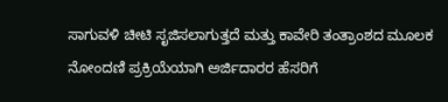ಸಾಗುವಳಿ ಚೀಟಿ ಸೃಜಿಸಲಾಗುತ್ತದೆ ಮತ್ತು ಕಾವೇರಿ ತಂತ್ರಾಂಶದ ಮೂಲಕ ನೋಂದಣಿ ಪ್ರಕ್ರಿಯೆಯಾಗಿ ಅರ್ಜಿದಾರರ ಹೆಸರಿಗೆ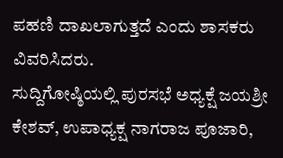ಪಹಣಿ ದಾಖಲಾಗುತ್ತದೆ ಎಂದು ಶಾಸಕರು ವಿವರಿಸಿದರು.
ಸುದ್ದಿಗೋಷ್ಠಿಯಲ್ಲಿ ಪುರಸಭೆ ಅಧ್ಯಕ್ಷೆ ಜಯಶ್ರೀ ಕೇಶವ್, ಉಪಾಧ್ಯಕ್ಷ ನಾಗರಾಜ ಪೂಜಾರಿ,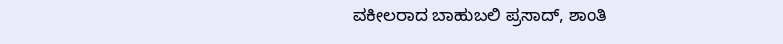ವಕೀಲರಾದ ಬಾಹುಬಲಿ ಪ್ರಸಾದ್, ಶಾಂತಿ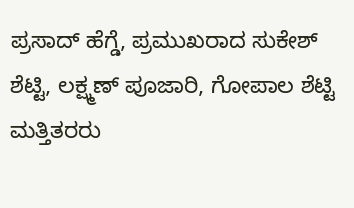ಪ್ರಸಾದ್ ಹೆಗ್ಡೆ, ಪ್ರಮುಖರಾದ ಸುಕೇಶ್ ಶೆಟ್ಟಿ, ಲಕ್ಷ್ಮಣ್ ಪೂಜಾರಿ, ಗೋಪಾಲ ಶೆಟ್ಟಿ ಮತ್ತಿತರರು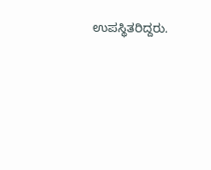ಉಪಸ್ಥಿತರಿದ್ದರು.